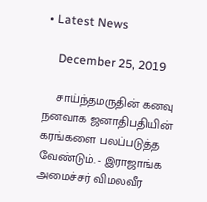• Latest News

    December 25, 2019

    சாய்ந்தமருதின் கனவு நனவாக ஜனாதிபதியின் கரங்களை பலப்படுத்த வேண்டும். - இராஜாங்க அமைச்சர் விமலவீர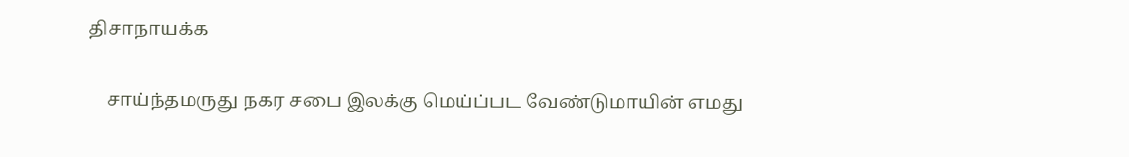திசாநாயக்க

    சாய்ந்தமருது நகர சபை இலக்கு மெய்ப்பட வேண்டுமாயின் எமது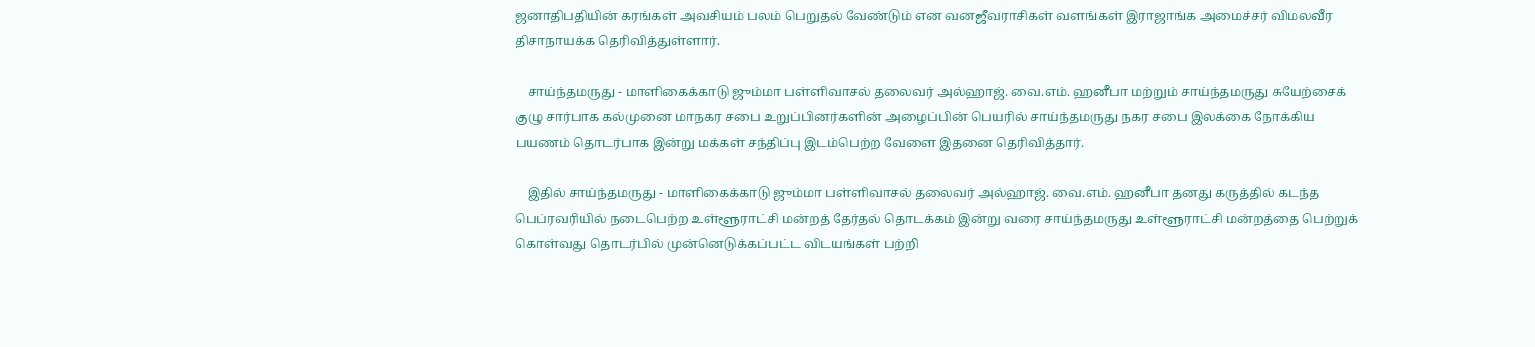ஜனாதிபதியின் கரங்கள் அவசியம் பலம் பெறுதல் வேண்டும் என வனஜீவராசிகள் வளங்கள் இராஜாங்க அமைச்சர் விமலவீர திசாநாயக்க தெரிவித்துள்ளார்.

    சாய்ந்தமருது - மாளிகைக்காடு ஜும்மா பள்ளிவாசல் தலைவர் அல்ஹாஜ். வை.எம். ஹனீபா மற்றும் சாய்ந்தமருது சுயேற்சைக் குழு சார்பாக கல்முனை மாநகர சபை உறுப்பினர்களின் அழைப்பின் பெயரில் சாய்ந்தமருது நகர சபை இலக்கை நோக்கிய பயணம் தொடர்பாக இன்று மக்கள் சந்திப்பு இடம்பெற்ற வேளை இதனை தெரிவித்தார்.

    இதில் சாய்ந்தமருது - மாளிகைக்காடு ஜும்மா பள்ளிவாசல் தலைவர் அல்ஹாஜ். வை.எம். ஹனீபா தனது கருத்தில் கடந்த பெப்ரவரியில் நடைபெற்ற உள்ளூராட்சி மன்றத் தேர்தல் தொடக்கம் இன்று வரை சாய்ந்தமருது உள்ளூராட்சி மன்றத்தை பெற்றுக் கொள்வது தொடர்பில் முன்னெடுக்கப்பட்ட விடயங்கள் பற்றி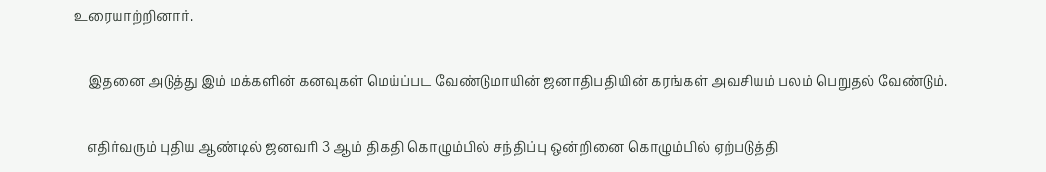உரையாற்றினார்.

    இதனை அடுத்து இம் மக்களின் கனவுகள் மெய்ப்பட வேண்டுமாயின் ஜனாதிபதியின் கரங்கள் அவசியம் பலம் பெறுதல் வேண்டும்.

    எதிர்வரும் புதிய ஆண்டில் ஜனவரி 3 ஆம் திகதி கொழும்பில் சந்திப்பு ஒன்றினை கொழும்பில் ஏற்படுத்தி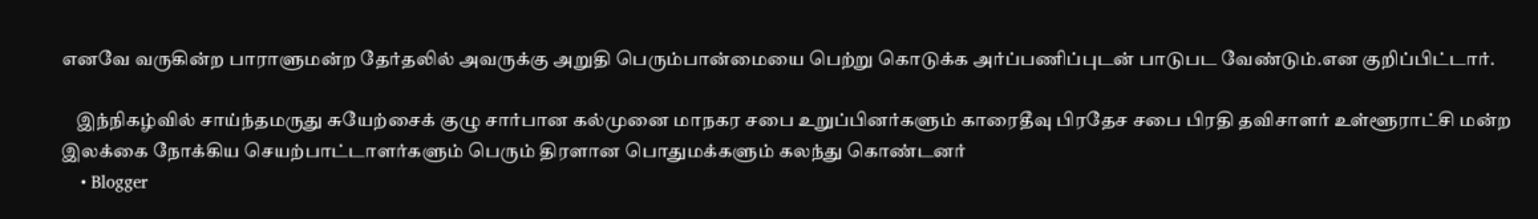எனவே வருகின்ற பாராளுமன்ற தேர்தலில் அவருக்கு அறுதி பெரும்பான்மையை பெற்று கொடுக்க அர்ப்பணிப்புடன் பாடுபட வேண்டும்.என குறிப்பிட்டார்.

    இந்நிகழ்வில் சாய்ந்தமருது சுயேற்சைக் குழு சார்பான கல்முனை மாநகர சபை உறுப்பினர்களும் காரைதீவு பிரதேச சபை பிரதி தவிசாளர் உள்ளூராட்சி மன்ற இலக்கை நோக்கிய செயற்பாட்டாளர்களும் பெரும் திரளான பொதுமக்களும் கலந்து கொண்டனர்
    • Blogger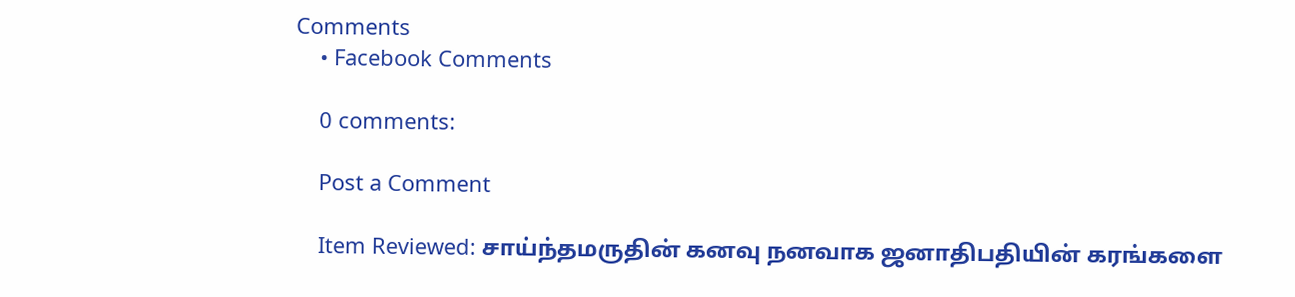Comments
    • Facebook Comments

    0 comments:

    Post a Comment

    Item Reviewed: சாய்ந்தமருதின் கனவு நனவாக ஜனாதிபதியின் கரங்களை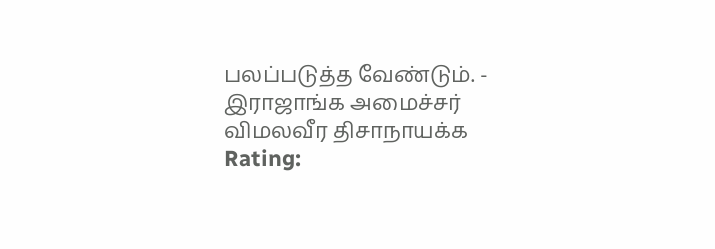பலப்படுத்த வேண்டும். - இராஜாங்க அமைச்சர் விமலவீர திசாநாயக்க Rating: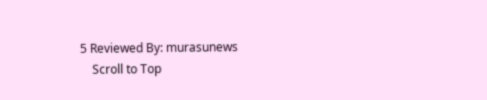5 Reviewed By: murasunews
    Scroll to Top